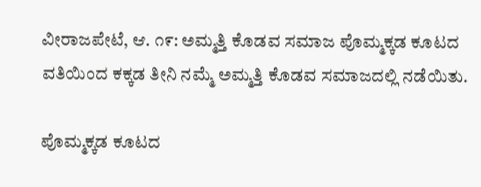ವೀರಾಜಪೇಟೆ, ಆ. ೧೯: ಅಮ್ಮತ್ತಿ ಕೊಡವ ಸಮಾಜ ಪೊಮ್ಮಕ್ಕಡ ಕೂಟದ ವತಿಯಿಂದ ಕಕ್ಕಡ ತೀನಿ ನಮ್ಮೆ ಅಮ್ಮತ್ತಿ ಕೊಡವ ಸಮಾಜದಲ್ಲಿ ನಡೆಯಿತು.

ಪೊಮ್ಮಕ್ಕಡ ಕೂಟದ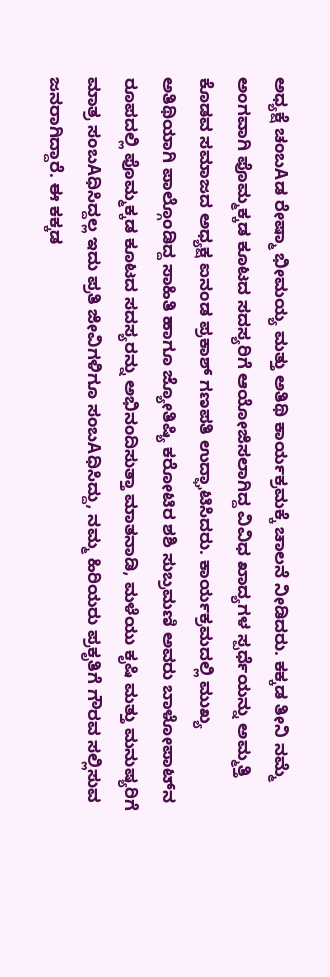ಅಧ್ಯಕ್ಷೆ ಚಂಬAಡ ರೇಷ್ಮಾ ಭೀಮಯ್ಯ ಮತ್ತು ಅತಿಥಿ ಕಾರ್ಯಕ್ರಮಕ್ಕೆ ಚಾಲನೆ ನೀಡಿದರು. ಕಕ್ಕಡ ತೀನಿ ನಮ್ಮೆ ಅಂಗವಾಗಿ ಪೊಮ್ಮಕ್ಕಡ ಕೂಟದ ಸದಸ್ಯರಿಗೆ ಆಯೋಜಿಸಲಾಗಿದ್ದ ವಿವಿಧ ಖಾದ್ಯಗಳ ಸ್ಪರ್ಧೆಯನ್ನು ಅಮ್ಮತ್ತಿ ಕೊಡವ ಸಮಾಜದ ಅಧ್ಯಕ್ಷ ಐನಂಡ ಪ್ರಕಾಶ್ ಗಣಪತಿ ಉದ್ಘಾಟಿಸಿದರು. ಕಾರ್ಯಕ್ರಮದಲ್ಲಿ ಮುಖ್ಯ ಅತಿಥಿಯಾಗಿ ಪಾಲ್ಗೊಂಡಿದ್ದ ಸಾಹಿತಿ ಹಾಗೂ ಜ್ಯೋತಿಷ್ಯಿ ಕರೋಟಿರ ಶಶಿ ಸುಬ್ರಮಣಿ ಅವರು ಬಾಳೋಪಾಟ್‌ನ ರೂಪದಲ್ಲಿ ಪೊಮ್ಮಕ್ಕಡ ಕೂಟದ ಸದಸ್ಯರನ್ನು ಅಭಿನಂದಿಸುತ್ತಾ ಮಾತನಾಡಿ, ಮಳೆಯು ಕೃಷಿ ಮತ್ತು ಮನುಷ್ಯರಿಗೆ ಮಾತ್ರ ಸಂಬAಧಿಸಿದ್ದಲ್ಲ ಇದು ಪ್ರತಿ ಜೀವಿಗಳಿಗೂ ಸಂಬAಧಿಸಿದ್ದು, ನಮ್ಮ ಹಿರಿಯರು ಪ್ರಕೃತಿಗೆ ಗೌರವ ಸಲ್ಲಿಸುವ ಜನರಾಗಿದ್ದಾರೆ. ಈ ಕಕ್ಕಡ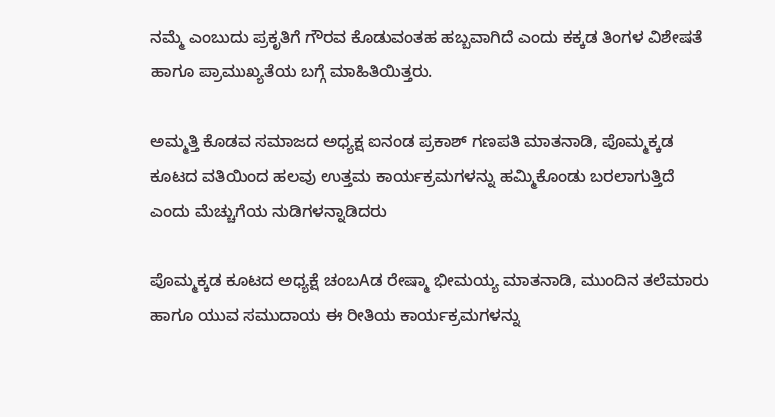ನಮ್ಮೆ ಎಂಬುದು ಪ್ರಕೃತಿಗೆ ಗೌರವ ಕೊಡುವಂತಹ ಹಬ್ಬವಾಗಿದೆ ಎಂದು ಕಕ್ಕಡ ತಿಂಗಳ ವಿಶೇಷತೆ ಹಾಗೂ ಪ್ರಾಮುಖ್ಯತೆಯ ಬಗ್ಗೆ ಮಾಹಿತಿಯಿತ್ತರು.

ಅಮ್ಮತ್ತಿ ಕೊಡವ ಸಮಾಜದ ಅಧ್ಯಕ್ಷ ಐನಂಡ ಪ್ರಕಾಶ್ ಗಣಪತಿ ಮಾತನಾಡಿ, ಪೊಮ್ಮಕ್ಕಡ ಕೂಟದ ವತಿಯಿಂದ ಹಲವು ಉತ್ತಮ ಕಾರ್ಯಕ್ರಮಗಳನ್ನು ಹಮ್ಮಿಕೊಂಡು ಬರಲಾಗುತ್ತಿದೆ ಎಂದು ಮೆಚ್ಚುಗೆಯ ನುಡಿಗಳನ್ನಾಡಿದರು

ಪೊಮ್ಮಕ್ಕಡ ಕೂಟದ ಅಧ್ಯಕ್ಷೆ ಚಂಬAಡ ರೇಷ್ಮಾ ಭೀಮಯ್ಯ ಮಾತನಾಡಿ, ಮುಂದಿನ ತಲೆಮಾರು ಹಾಗೂ ಯುವ ಸಮುದಾಯ ಈ ರೀತಿಯ ಕಾರ್ಯಕ್ರಮಗಳನ್ನು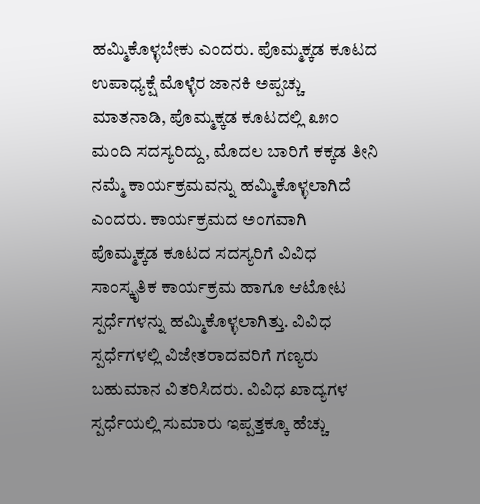ಹಮ್ಮಿಕೊಳ್ಳಬೇಕು ಎಂದರು. ಪೊಮ್ಮಕ್ಕಡ ಕೂಟದ ಉಪಾಧ್ಯಕ್ಷೆ ಮೊಳ್ಳೆರ ಜಾನಕಿ ಅಪ್ಪಚ್ಚು ಮಾತನಾಡಿ, ಪೊಮ್ಮಕ್ಕಡ ಕೂಟದಲ್ಲಿ ೩೫೦ ಮಂದಿ ಸದಸ್ಯರಿದ್ದು, ಮೊದಲ ಬಾರಿಗೆ ಕಕ್ಕಡ ತೀನಿ ನಮ್ಮೆ ಕಾರ್ಯಕ್ರಮವನ್ನು ಹಮ್ಮಿಕೊಳ್ಳಲಾಗಿದೆ ಎಂದರು. ಕಾರ್ಯಕ್ರಮದ ಅಂಗವಾಗಿ ಪೊಮ್ಮಕ್ಕಡ ಕೂಟದ ಸದಸ್ಯರಿಗೆ ವಿವಿಧ ಸಾಂಸ್ಕೃತಿಕ ಕಾರ್ಯಕ್ರಮ ಹಾಗೂ ಆಟೋಟ ಸ್ಪರ್ಧೆಗಳನ್ನು ಹಮ್ಮಿಕೊಳ್ಳಲಾಗಿತ್ತು. ವಿವಿಧ ಸ್ಪರ್ಧೆಗಳಲ್ಲಿ ವಿಜೇತರಾದವರಿಗೆ ಗಣ್ಯರು ಬಹುಮಾನ ವಿತರಿಸಿದರು. ವಿವಿಧ ಖಾದ್ಯಗಳ ಸ್ಪರ್ಧೆಯಲ್ಲಿ ಸುಮಾರು ಇಪ್ಪತ್ತಕ್ಕೂ ಹೆಚ್ಚು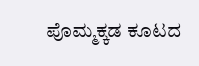ಪೊಮ್ಮಕ್ಕಡ ಕೂಟದ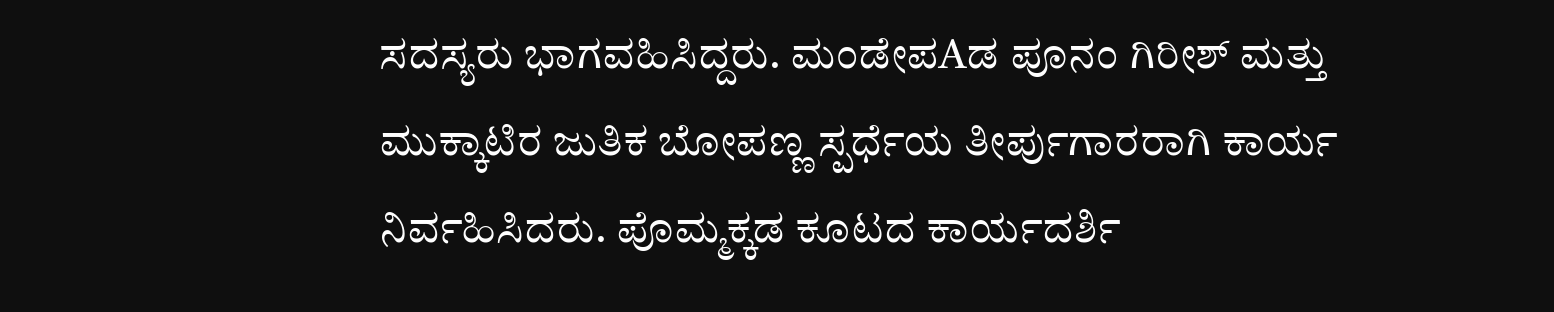ಸದಸ್ಯರು ಭಾಗವಹಿಸಿದ್ದರು. ಮಂಡೇಪAಡ ಪೂನಂ ಗಿರೀಶ್ ಮತ್ತು ಮುಕ್ಕಾಟಿರ ಜುತಿಕ ಬೋಪಣ್ಣ ಸ್ಪರ್ಧೆಯ ತೀರ್ಪುಗಾರರಾಗಿ ಕಾರ್ಯ ನಿರ್ವಹಿಸಿದರು. ಪೊಮ್ಮಕ್ಕಡ ಕೂಟದ ಕಾರ್ಯದರ್ಶಿ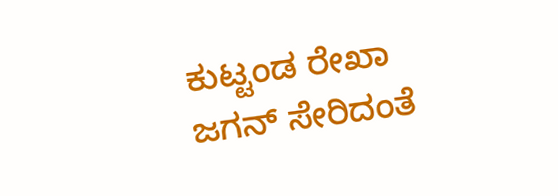ಕುಟ್ಟಂಡ ರೇಖಾ ಜಗನ್ ಸೇರಿದಂತೆ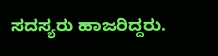ಸದಸ್ಯರು ಹಾಜರಿದ್ದರು.